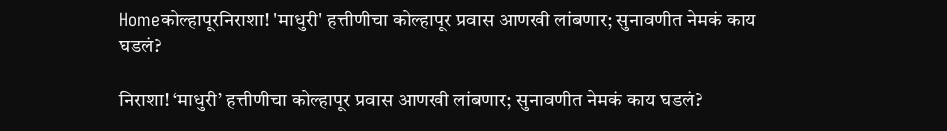Homeकोल्हापूरनिराशा! 'माधुरी' हत्तीणीचा कोल्हापूर प्रवास आणखी लांबणार; सुनावणीत नेमकं काय घडलं?

निराशा! ‘माधुरी’ हत्तीणीचा कोल्हापूर प्रवास आणखी लांबणार; सुनावणीत नेमकं काय घडलं?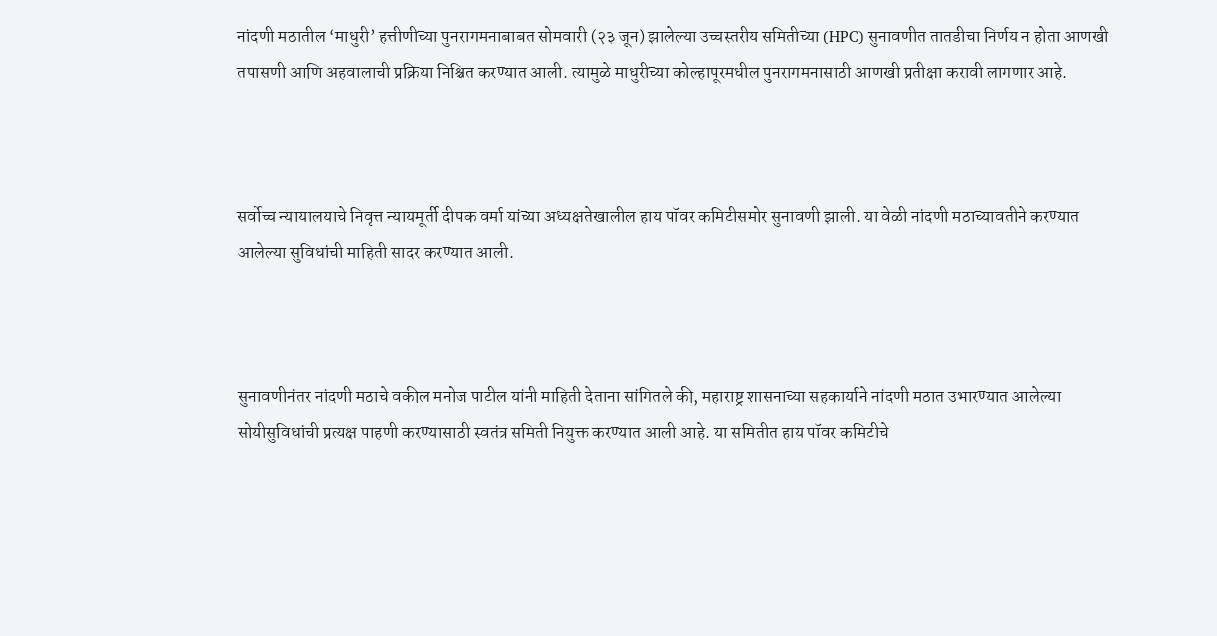नांदणी मठातील ‘माधुरी’ हत्तीणीच्या पुनरागमनाबाबत सोमवारी (२३ जून) झालेल्या उच्चस्तरीय समितीच्या (HPC) सुनावणीत तातडीचा निर्णय न होता आणखी तपासणी आणि अहवालाची प्रक्रिया निश्चित करण्यात आली. त्यामुळे माधुरीच्या कोल्हापूरमधील पुनरागमनासाठी आणखी प्रतीक्षा करावी लागणार आहे.



सर्वोच्च न्यायालयाचे निवृत्त न्यायमूर्ती दीपक वर्मा यांच्या अध्यक्षतेखालील हाय पॉवर कमिटीसमोर सुनावणी झाली. या वेळी नांदणी मठाच्यावतीने करण्यात आलेल्या सुविधांची माहिती सादर करण्यात आली.



सुनावणीनंतर नांदणी मठाचे वकील मनोज पाटील यांनी माहिती देताना सांगितले की, महाराष्ट्र शासनाच्या सहकार्याने नांदणी मठात उभारण्यात आलेल्या सोयीसुविधांची प्रत्यक्ष पाहणी करण्यासाठी स्वतंत्र समिती नियुक्त करण्यात आली आहे. या समितीत हाय पॉवर कमिटीचे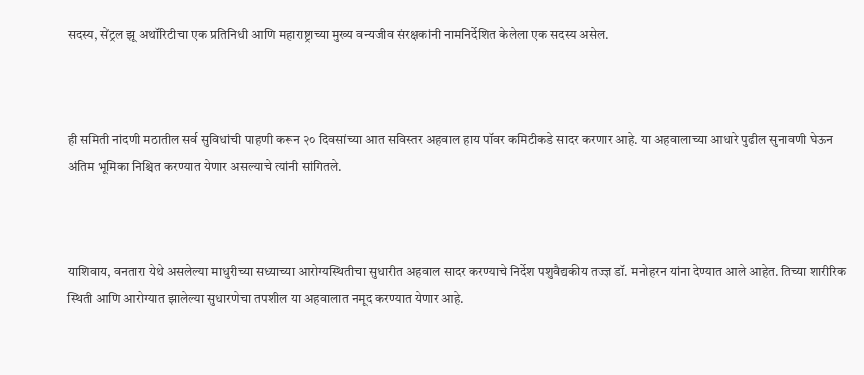सदस्य, सेंट्रल झू अथॉरिटीचा एक प्रतिनिधी आणि महाराष्ट्राच्या मुख्य वन्यजीव संरक्षकांनी नामनिर्देशित केलेला एक सदस्य असेल.



ही समिती नांदणी मठातील सर्व सुविधांची पाहणी करून २० दिवसांच्या आत सविस्तर अहवाल हाय पॉवर कमिटीकडे सादर करणार आहे. या अहवालाच्या आधारे पुढील सुनावणी घेऊन अंतिम भूमिका निश्चित करण्यात येणार असल्याचे त्यांनी सांगितले.



याशिवाय, वनतारा येथे असलेल्या माधुरीच्या सध्याच्या आरोग्यस्थितीचा सुधारीत अहवाल सादर करण्याचे निर्देश पशुवैद्यकीय तज्ज्ञ डॉ. मनोहरन यांना देण्यात आले आहेत. तिच्या शारीरिक स्थिती आणि आरोग्यात झालेल्या सुधारणेचा तपशील या अहवालात नमूद करण्यात येणार आहे.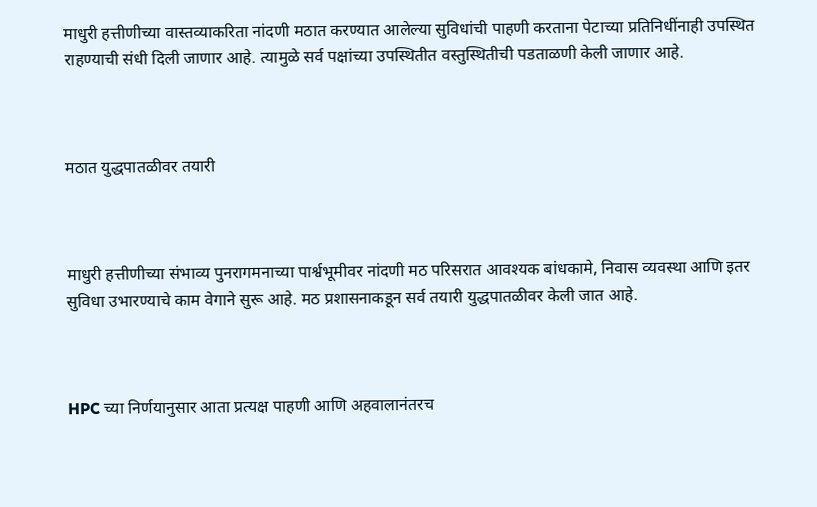माधुरी हत्तीणीच्या वास्तव्याकरिता नांदणी मठात करण्यात आलेल्या सुविधांची पाहणी करताना पेटाच्या प्रतिनिधींनाही उपस्थित राहण्याची संधी दिली जाणार आहे. त्यामुळे सर्व पक्षांच्या उपस्थितीत वस्तुस्थितीची पडताळणी केली जाणार आहे.



मठात युद्धपातळीवर तयारी



माधुरी हत्तीणीच्या संभाव्य पुनरागमनाच्या पार्श्वभूमीवर नांदणी मठ परिसरात आवश्यक बांधकामे, निवास व्यवस्था आणि इतर सुविधा उभारण्याचे काम वेगाने सुरू आहे. मठ प्रशासनाकडून सर्व तयारी युद्धपातळीवर केली जात आहे.



HPC च्या निर्णयानुसार आता प्रत्यक्ष पाहणी आणि अहवालानंतरच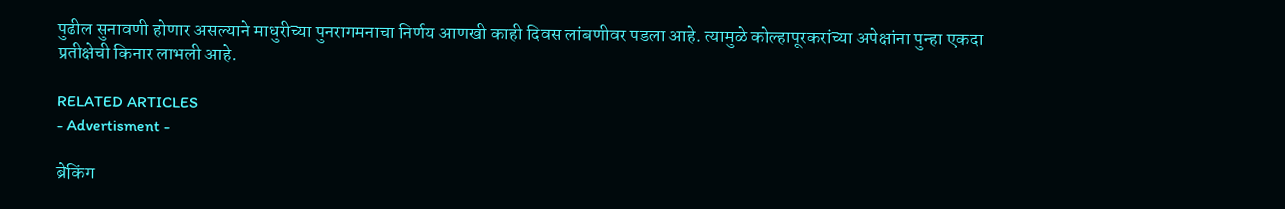पुढील सुनावणी होणार असल्याने माधुरीच्या पुनरागमनाचा निर्णय आणखी काही दिवस लांबणीवर पडला आहे. त्यामुळे कोल्हापूरकरांच्या अपेक्षांना पुन्हा एकदा प्रतीक्षेची किनार लाभली आहे.

RELATED ARTICLES
- Advertisment -

ब्रेकिंग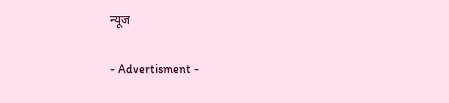न्यूज

- Advertisment -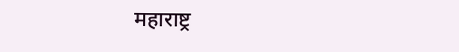महाराष्ट्र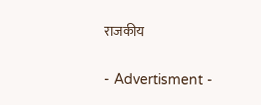राजकीय

- Advertisment -